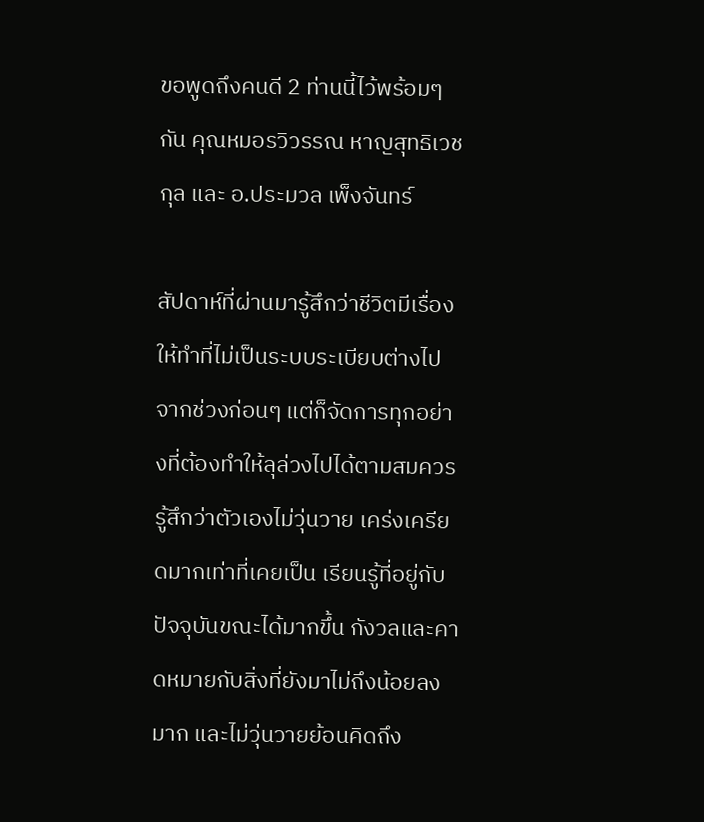ขอพูดถึงคนดี 2 ท่านนี้ไว้พร้อมๆกัน คุณหมอรวิวรรณ หาญสุทธิเวชกุล และ อ.ประมวล เพ็งจันทร์

สัปดาห์ที่ผ่านมารู้สึกว่าชีวิตมีเรื่องให้ทำที่ไม่เป็นระบบระเบียบต่างไปจากช่วงก่อนๆ แต่ก็จัดการทุกอย่างที่ต้องทำให้ลุล่วงไปได้ตามสมควร รู้สึกว่าตัวเองไม่วุ่นวาย เคร่งเครียดมากเท่าที่เคยเป็น เรียนรู้ที่อยู่กับปัจจุบันขณะได้มากขึ้น กังวลและคาดหมายกับสิ่งที่ยังมาไม่ถึงน้อยลงมาก และไม่วุ่นวายย้อนคิดถึง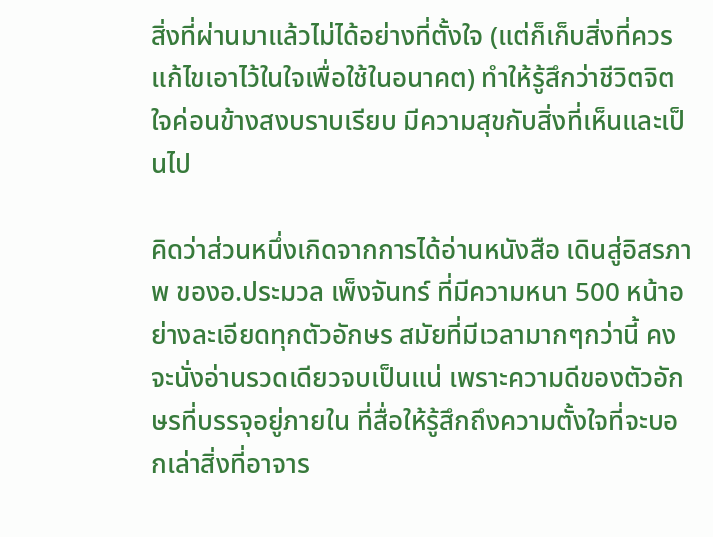สิ่งที่ผ่านมาแล้วไม่ได้อย่างที่ตั้งใจ (แต่ก็เก็บสิ่งที่ควรแก้ไขเอาไว้ในใจเพื่อใช้ในอนาคต) ทำให้รู้สึกว่าชีวิตจิตใจค่อนข้างสงบราบเรียบ มีความสุขกับสิ่งที่เห็นและเป็นไป

คิดว่าส่วนหนึ่งเกิดจากการได้อ่านหนังสือ เดินสู่อิสรภาพ ของอ.ประมวล เพ็งจันทร์ ที่มีความหนา 500 หน้าอย่างละเอียดทุกตัวอักษร สมัยที่มีเวลามากๆกว่านี้ คงจะนั่งอ่านรวดเดียวจบเป็นแน่ เพราะความดีของตัวอักษรที่บรรจุอยู่ภายใน ที่สื่อให้รู้สึกถึงความตั้งใจที่จะบอกเล่าสิ่งที่อาจาร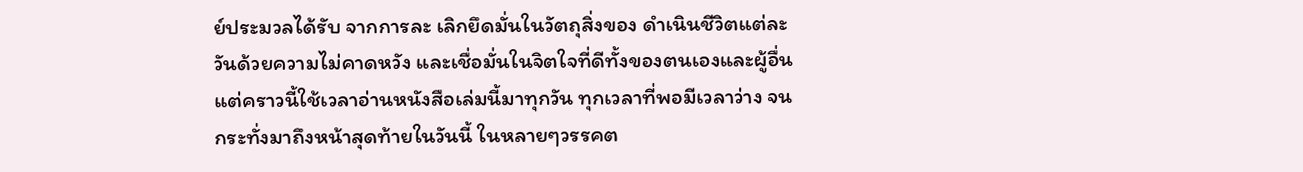ย์ประมวลได้รับ จากการละ เลิกยึดมั่นในวัตถุสิ่งของ ดำเนินชีวิตแต่ละวันด้วยความไม่คาดหวัง และเชื่อมั่นในจิตใจที่ดีทั้งของตนเองและผู้อื่น แต่คราวนี้ใช้เวลาอ่านหนังสือเล่มนี้มาทุกวัน ทุกเวลาที่พอมีเวลาว่าง จนกระทั่งมาถึงหน้าสุดท้ายในวันนี้ ในหลายๆวรรคต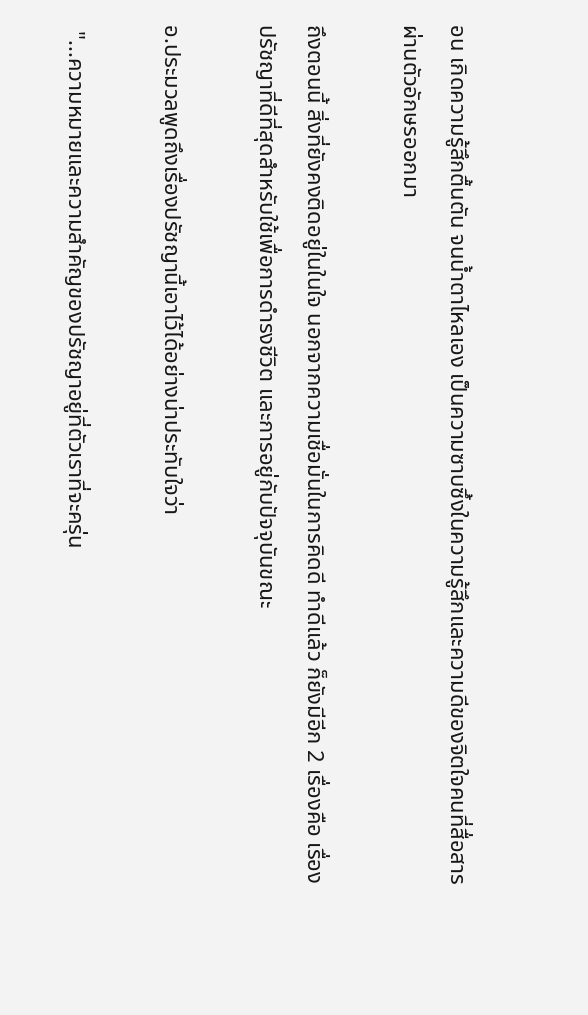อน เกิดความรู้สึกตื้นตัน จนน้ำตาไหลเอง เป็นความซาบซึ้งในความรู้สึกและความดีของจิตใจคนที่สื่อสารผ่านตัวอักษรออกมา

ถึงตอนนี้ สิ่งที่ยังคงติดอยู่ในในใจ นอกจากความเชื่อมั่นในการคิดดี ทำดีแล้ว ก็ยังมีอีก 2 เรื่องคือ เรื่องปรัชญาที่ดีที่สุดสำหรับใช้เพื่อการดำรงชีวิต และการอยู่กับปัจจุบันขณะ

อ.ประมวลพูดถึงเรื่องปรัชญานี้เอาไว้ได้อย่างน่าประทับใจว่า

 "...ความหมายและความสำคัญของปรัชญาอยู่ที่ตัวเราที่จะครุ่น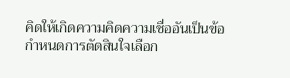คิดให้เกิดความคิดความเชื่ออันเป็นข้อกำหนดการตัดสินใจเลือก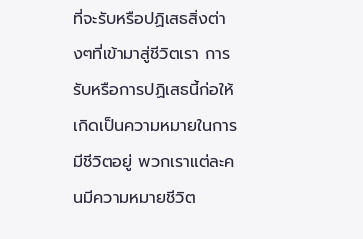ที่จะรับหรือปฏิเสธสิ่งต่างๆที่เข้ามาสู่ชีวิตเรา การรับหรือการปฏิเสธนี้ก่อให้เกิดเป็นความหมายในการมีชีวิตอยู่ พวกเราแต่ละคนมีความหมายชีวิต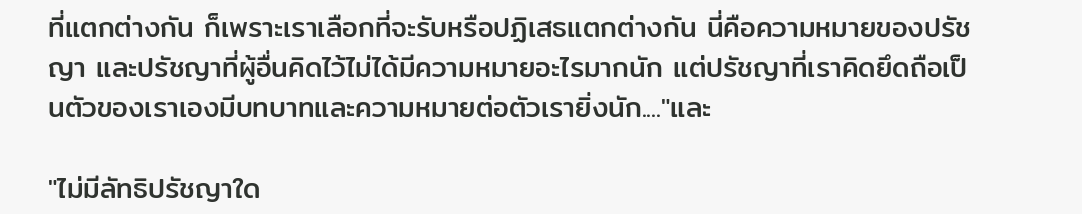ที่แตกต่างกัน ก็เพราะเราเลือกที่จะรับหรือปฏิเสธแตกต่างกัน นี่คือความหมายของปรัชญา และปรัชญาที่ผู้อื่นคิดไว้ไม่ได้มีความหมายอะไรมากนัก แต่ปรัชญาที่เราคิดยึดถือเป็นตัวของเราเองมีบทบาทและความหมายต่อตัวเรายิ่งนัก...."และ

"ไม่มีลัทธิปรัชญาใด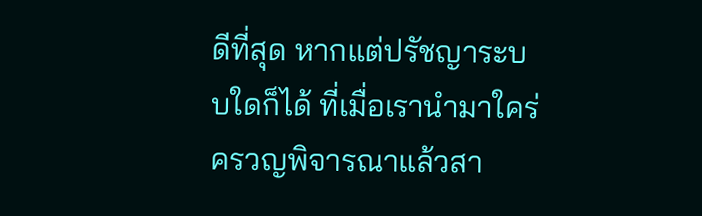ดีที่สุด หากแต่ปรัชญาระบบใดก็ได้ ที่เมื่อเรานำมาใคร่ครวญพิจารณาแล้วสา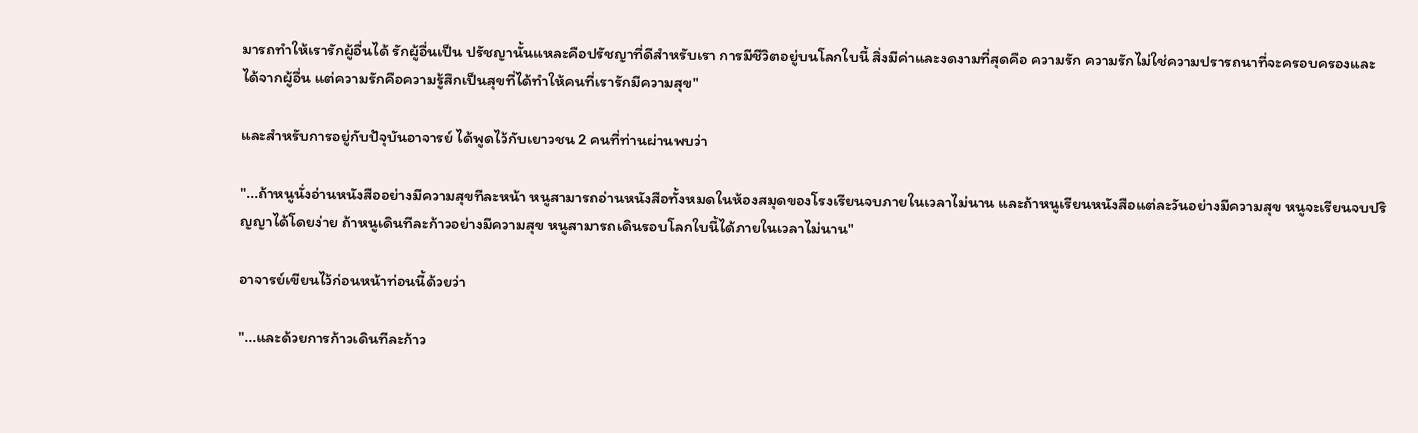มารถทำให้เรารักผู้อื่นได้ รักผู้อื่นเป็น ปรัชญานั้นแหละคือปรัชญาที่ดีสำหรับเรา การมีชีวิตอยู่บนโลกใบนี้ สิ่งมีค่าและงดงามที่สุดคือ ความรัก ความรักไม่ใช่ความปรารถนาที่จะครอบครองและได้จากผู้อื่น แต่ความรักคือความรู้สึกเป็นสุขที่ได้ทำให้คนที่เรารักมีความสุข"

และสำหรับการอยู่กับปัจุบันอาจารย์ ได้พูดไว้กับเยาวชน 2 คนที่ท่านผ่านพบว่า

"...ถ้าหนูนั่งอ่านหนังสืออย่างมีความสุขทีละหน้า หนูสามารถอ่านหนังสือทั้งหมดในห้องสมุดของโรงเรียนจบภายในเวลาไม่นาน และถ้าหนูเรียนหนังสือแต่ละวันอย่างมีความสุข หนูจะเรียนจบปริญญาได้โดยง่าย ถ้าหนูเดินทีละก้าวอย่างมีความสุข หนูสามารถเดินรอบโลกใบนี้ได้ภายในเวลาไม่นาน"

อาจารย์เขียนไว้ก่อนหน้าท่อนนี้ด้วยว่า

"...และด้วยการก้าวเดินทีละก้าว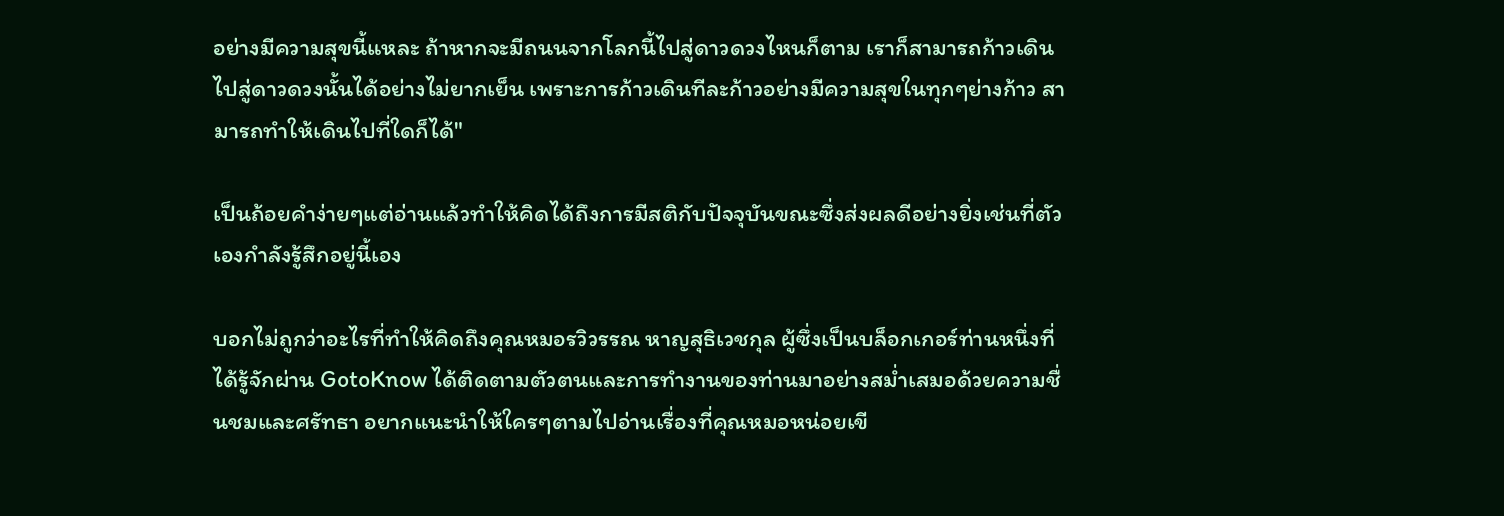อย่างมีความสุขนี้แหละ ถ้าหากจะมีถนนจากโลกนี้ไปสู่ดาวดวงไหนก็ตาม เราก็สามารถก้าวเดินไปสู่ดาวดวงนั้นได้อย่างไม่ยากเย็น เพราะการก้าวเดินทีละก้าวอย่างมีความสุขในทุกๆย่างก้าว สามารถทำให้เดินไปที่ใดก็ได้"

เป็นถ้อยคำง่ายๆแต่อ่านแล้วทำให้คิดได้ถึงการมีสติกับปัจจุบันขณะซึ่งส่งผลดีอย่างยิ่งเช่นที่ตัวเองกำลังรู้สึกอยู่นี้เอง

บอกไม่ถูกว่าอะไรที่ทำให้คิดถึงคุณหมอรวิวรรณ หาญสุธิเวชกุล ผู้ซึ่งเป็นบล็อกเกอร์ท่านหนึ่งที่ได้รู้จักผ่าน GotoKnow ได้ติดตามตัวตนและการทำงานของท่านมาอย่างสม่ำเสมอด้วยความชื่นชมและศรัทธา อยากแนะนำให้ใครๆตามไปอ่านเรื่องที่คุณหมอหน่อยเขี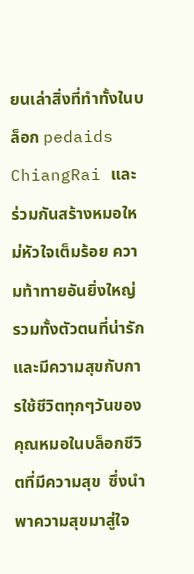ยนเล่าสิ่งที่ทำทั้งในบล็อก pedaids ChiangRai และ ร่วมกันสร้างหมอใหม่หัวใจเต็มร้อย ความท้าทายอันยิ่งใหญ่ รวมทั้งตัวตนที่น่ารักและมีความสุขกับการใช้ชีวิตทุกๆวันของคุณหมอในบล็อกชีวิตที่มีความสุข  ซึ่งนำพาความสุขมาสู่ใจ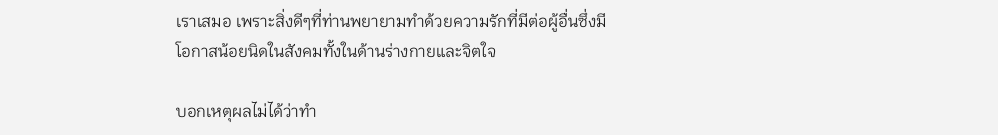เราเสมอ เพราะสิ่งดีๆที่ท่านพยายามทำด้วยความรักที่มีต่อผู้อื่นซึ่งมีโอกาสน้อยนิดในสังคมทั้งในด้านร่างกายและจิตใจ

บอกเหตุผลไม่ได้ว่าทำ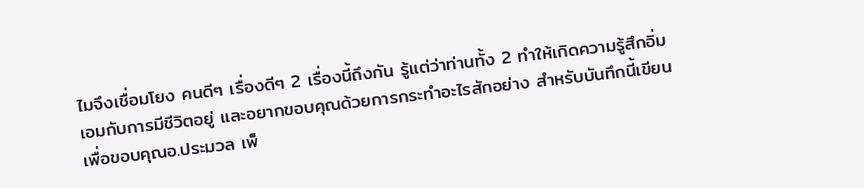ไมจึงเชื่อมโยง คนดีๆ เรื่องดีๆ 2 เรื่องนี้ถึงกัน รู้แต่ว่าท่านทั้ง 2 ทำให้เกิดความรู้สึกอิ่มเอมกับการมีชีวิตอยู่ และอยากขอบคุณด้วยการกระทำอะไรสักอย่าง สำหรับบันทึกนี้เขียนเพื่อขอบคุณอ.ประมวล เพ็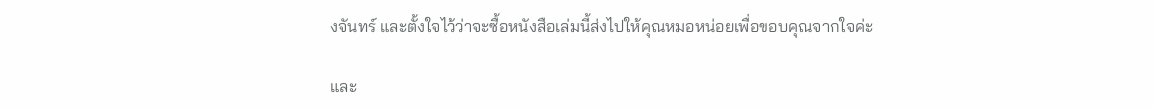งจันทร์ และตั้งใจไว้ว่าจะซื้อหนังสือเล่มนี้ส่งไปให้คุณหมอหน่อยเพื่อขอบคุณจากใจค่ะ

และ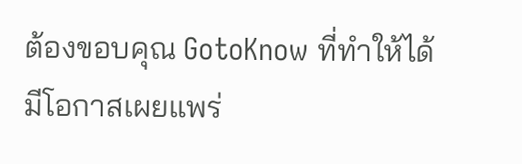ต้องขอบคุณ GotoKnow ที่ทำให้ได้มีโอกาสเผยแพร่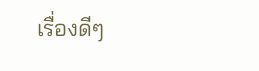เรื่องดีๆ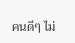คนดีๆ ไม่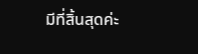มีที่สิ้นสุดค่ะ